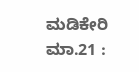ಮಡಿಕೇರಿ ಮಾ.21 :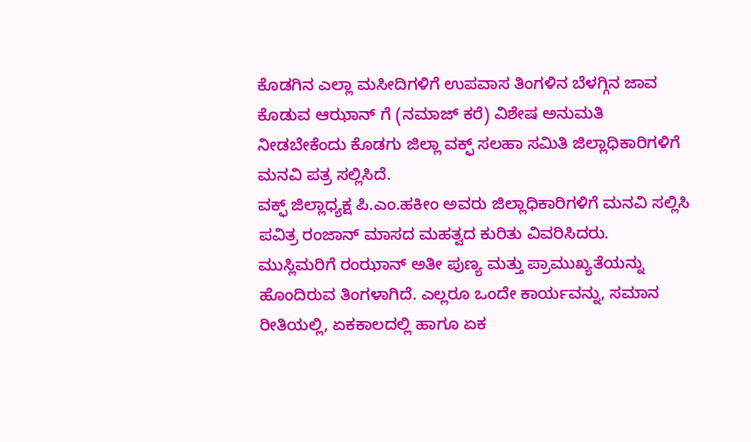ಕೊಡಗಿನ ಎಲ್ಲಾ ಮಸೀದಿಗಳಿಗೆ ಉಪವಾಸ ತಿಂಗಳಿನ ಬೆಳಗ್ಗಿನ ಜಾವ ಕೊಡುವ ಆಝಾನ್ ಗೆ (ನಮಾಜ್ ಕರೆ) ವಿಶೇಷ ಅನುಮತಿ ನೀಡಬೇಕೆಂದು ಕೊಡಗು ಜಿಲ್ಲಾ ವಕ್ಫ್ ಸಲಹಾ ಸಮಿತಿ ಜಿಲ್ಲಾಧಿಕಾರಿಗಳಿಗೆ ಮನವಿ ಪತ್ರ ಸಲ್ಲಿಸಿದೆ.
ವಕ್ಫ್ ಜಿಲ್ಲಾಧ್ಯಕ್ಷ ಪಿ.ಎಂ.ಹಕೀಂ ಅವರು ಜಿಲ್ಲಾಧಿಕಾರಿಗಳಿಗೆ ಮನವಿ ಸಲ್ಲಿಸಿ ಪವಿತ್ರ ರಂಜಾನ್ ಮಾಸದ ಮಹತ್ವದ ಕುರಿತು ವಿವರಿಸಿದರು. ಮುಸ್ಲಿಮರಿಗೆ ರಂಝಾನ್ ಅತೀ ಪುಣ್ಯ ಮತ್ತು ಪ್ರಾಮುಖ್ಯತೆಯನ್ನು ಹೊಂದಿರುವ ತಿಂಗಳಾಗಿದೆ. ಎಲ್ಲರೂ ಒಂದೇ ಕಾರ್ಯವನ್ನು, ಸಮಾನ ರೀತಿಯಲ್ಲಿ, ಏಕಕಾಲದಲ್ಲಿ ಹಾಗೂ ಏಕ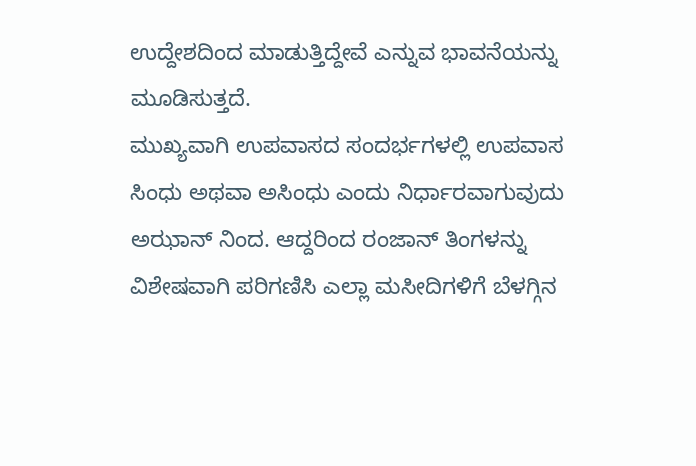ಉದ್ದೇಶದಿಂದ ಮಾಡುತ್ತಿದ್ದೇವೆ ಎನ್ನುವ ಭಾವನೆಯನ್ನು ಮೂಡಿಸುತ್ತದೆ.
ಮುಖ್ಯವಾಗಿ ಉಪವಾಸದ ಸಂದರ್ಭಗಳಲ್ಲಿ ಉಪವಾಸ ಸಿಂಧು ಅಥವಾ ಅಸಿಂಧು ಎಂದು ನಿರ್ಧಾರವಾಗುವುದು ಅಝಾನ್ ನಿಂದ. ಆದ್ದರಿಂದ ರಂಜಾನ್ ತಿಂಗಳನ್ನು ವಿಶೇಷವಾಗಿ ಪರಿಗಣಿಸಿ ಎಲ್ಲಾ ಮಸೀದಿಗಳಿಗೆ ಬೆಳಗ್ಗಿನ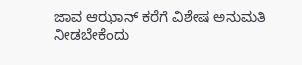ಜಾವ ಆಝಾನ್ ಕರೆಗೆ ವಿಶೇಷ ಅನುಮತಿ ನೀಡಬೇಕೆಂದು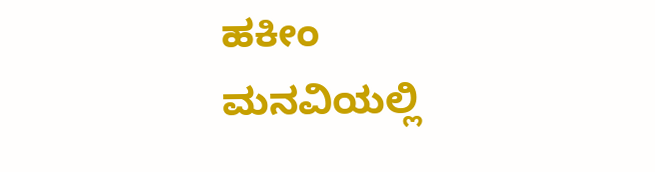ಹಕೀಂ ಮನವಿಯಲ್ಲಿ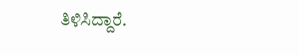ತಿಳಿಸಿದ್ದಾರೆ.